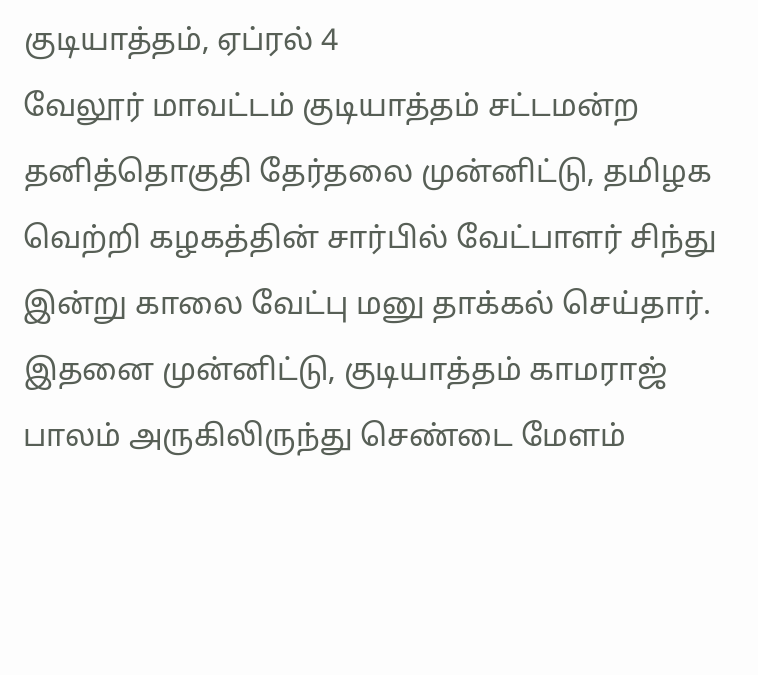குடியாத்தம், ஏப்ரல் 4
வேலூர் மாவட்டம் குடியாத்தம் சட்டமன்ற தனித்தொகுதி தேர்தலை முன்னிட்டு, தமிழக வெற்றி கழகத்தின் சார்பில் வேட்பாளர் சிந்து இன்று காலை வேட்பு மனு தாக்கல் செய்தார்.
இதனை முன்னிட்டு, குடியாத்தம் காமராஜ் பாலம் அருகிலிருந்து செண்டை மேளம்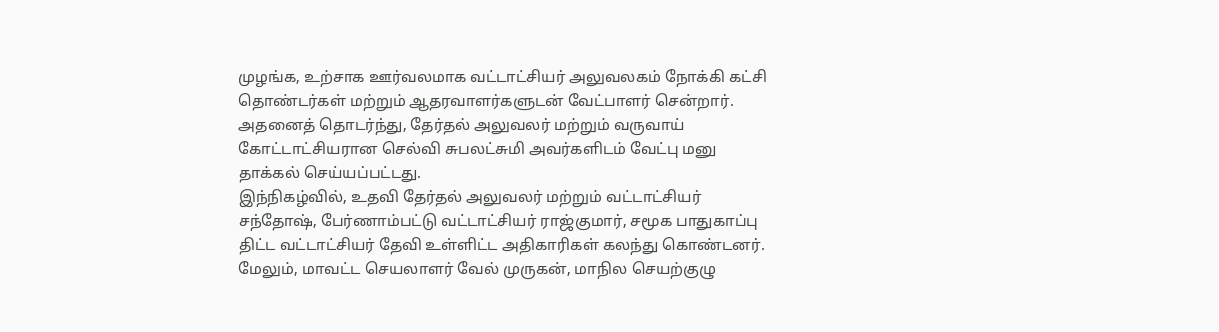முழங்க, உற்சாக ஊர்வலமாக வட்டாட்சியர் அலுவலகம் நோக்கி கட்சி தொண்டர்கள் மற்றும் ஆதரவாளர்களுடன் வேட்பாளர் சென்றார்.
அதனைத் தொடர்ந்து, தேர்தல் அலுவலர் மற்றும் வருவாய் கோட்டாட்சியரான செல்வி சுபலட்சுமி அவர்களிடம் வேட்பு மனு தாக்கல் செய்யப்பட்டது.
இந்நிகழ்வில், உதவி தேர்தல் அலுவலர் மற்றும் வட்டாட்சியர் சந்தோஷ், பேர்ணாம்பட்டு வட்டாட்சியர் ராஜ்குமார், சமூக பாதுகாப்பு திட்ட வட்டாட்சியர் தேவி உள்ளிட்ட அதிகாரிகள் கலந்து கொண்டனர்.
மேலும், மாவட்ட செயலாளர் வேல் முருகன், மாநில செயற்குழு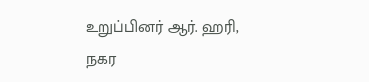உறுப்பினர் ஆர். ஹரி, நகர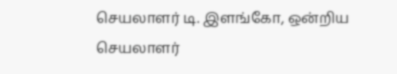செயலாளர் டி. இளங்கோ, ஒன்றிய செயலாளர்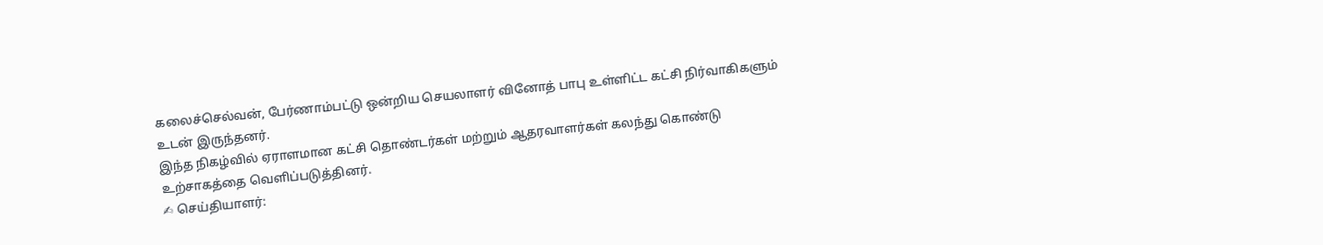கலைச்செல்வன், பேர்ணாம்பட்டு ஒன்றிய செயலாளர் வினோத் பாபு உள்ளிட்ட கட்சி நிர்வாகிகளும் உடன் இருந்தனர்.
இந்த நிகழ்வில் ஏராளமான கட்சி தொண்டர்கள் மற்றும் ஆதரவாளர்கள் கலந்து கொண்டு உற்சாகத்தை வெளிப்படுத்தினர்.
✍ செய்தியாளர்: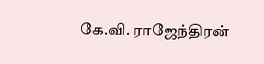கே.வி. ராஜேந்திரன்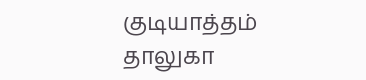குடியாத்தம் தாலுகா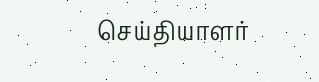செய்தியாளர்